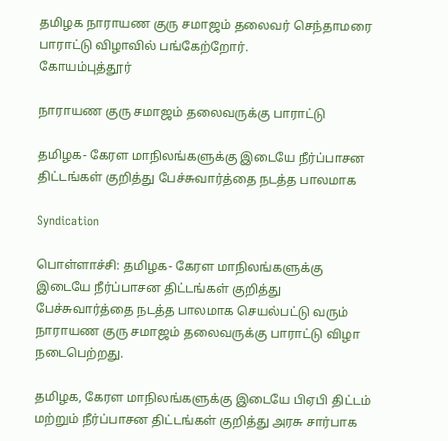தமிழக நாராயண குரு சமாஜம் தலைவர் செந்தாமரை பாராட்டு விழாவில் பங்கேற்றோர்.
கோயம்புத்தூர்

நாராயண குரு சமாஜம் தலைவருக்கு பாராட்டு

தமிழக- கேரள மாநிலங்களுக்கு இடையே நீர்ப்பாசன திட்டங்கள் குறித்து பேச்சுவார்த்தை நடத்த பாலமாக

Syndication

பொள்ளாச்சி: தமிழக- கேரள மாநிலங்களுக்கு இடையே நீர்ப்பாசன திட்டங்கள் குறித்து பேச்சுவார்த்தை நடத்த பாலமாக செயல்பட்டு வரும் நாராயண குரு சமாஜம் தலைவருக்கு பாராட்டு விழா நடைபெற்றது.

தமிழக, கேரள மாநிலங்களுக்கு இடையே பிஏபி திட்டம் மற்றும் நீர்ப்பாசன திட்டங்கள் குறித்து அரசு சார்பாக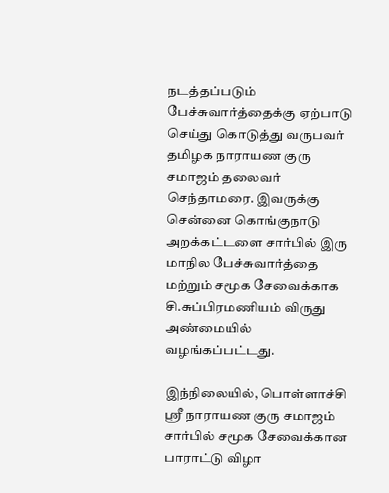நடத்தப்படும் பேச்சுவார்த்தைக்கு ஏற்பாடு செய்து கொடுத்து வருபவர் தமிழக நாராயண குரு சமாஜம் தலைவர் செந்தாமரை. இவருக்கு சென்னை கொங்குநாடு அறக்கட்டளை சார்பில் இரு மாநில பேச்சுவார்த்தை மற்றும் சமூக சேவைக்காக சி.சுப்பிரமணியம் விருது அண்மையில் வழங்கப்பட்டது.

இந்நிலையில், பொள்ளாச்சி ஸ்ரீ நாராயண குரு சமாஜம் சார்பில் சமூக சேவைக்கான பாராட்டு விழா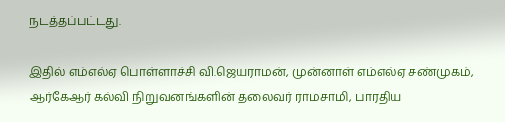நடத்தப்பட்டது.

இதில் எம்எல்ஏ பொள்ளாச்சி வி.ஜெயராமன், முன்னாள் எம்எல்ஏ சண்முகம், ஆர்கேஆர் கல்வி நிறுவனங்களின் தலைவர் ராமசாமி, பாரதிய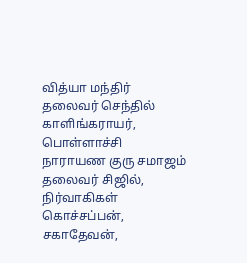வித்யா மந்திர் தலைவர் செந்தில் காளிங்கராயர், பொள்ளாச்சி நாராயண குரு சமாஜம் தலைவர் சிஜில், நிர்வாகிகள் கொச்சப்பன், சகாதேவன்,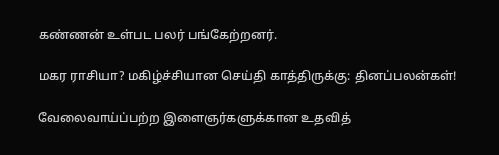கண்ணன் உள்பட பலர் பங்கேற்றனர்.

மகர ராசியா? மகிழ்ச்சியான செய்தி காத்திருக்கு: தினப்பலன்கள்!

வேலைவாய்ப்பற்ற இளைஞர்களுக்கான உதவித்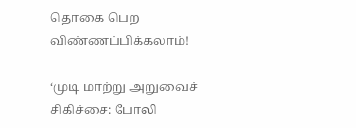தொகை பெற விண்ணப்பிக்கலாம்!

‘முடி மாற்று அறுவைச் சிகிச்சை: போலி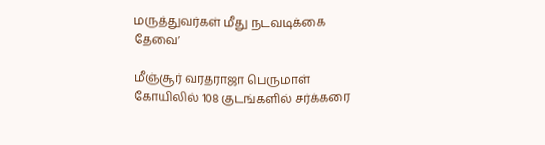மருத்துவர்கள் மீது நடவடிக்கை தேவை’

மீஞ்சூர் வரதராஜா பெருமாள் கோயிலில் 108 குடங்களில் சர்க்கரை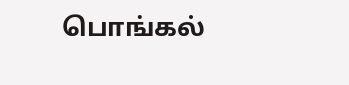பொங்கல்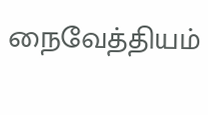நைவேத்தியம்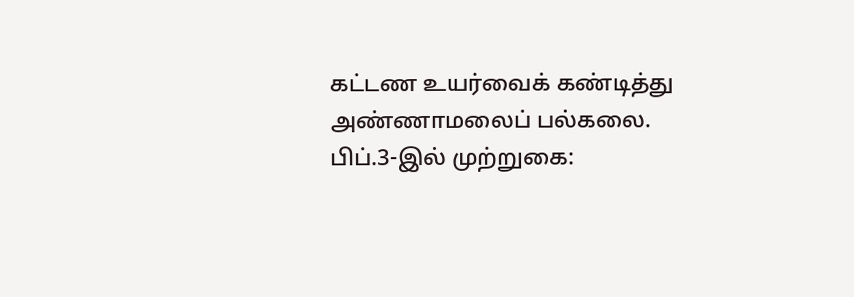கட்டண உயர்வைக் கண்டித்து அண்ணாமலைப் பல்கலை. பிப்.3-இல் முற்றுகை: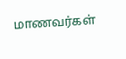மாணவர்கள்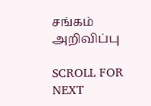சங்கம் அறிவிப்பு

SCROLL FOR NEXT